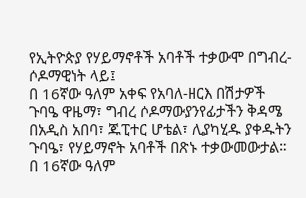የኢትዮጵያ የሃይማኖቶች አባቶች ተቃውሞ በግብረ-ሶዶማዊነት ላይ፤
በ 16ኛው ዓለም አቀፍ የአባለ-ዘርእ በሽታዎች ጉባዔ ዋዜማ፣ ግብረ ሶዶማውያንየፊታችን ቅዳሜ በአዲስ አበባ፣ ጁፒተር ሆቴል፣ ሊያካሂዱ ያቀዱትን ጉባዔ፣ የሃይማኖት አባቶች በጽኑ ተቃውመውታል።
በ 16ኛው ዓለም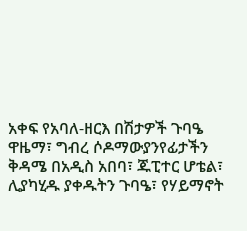አቀፍ የአባለ-ዘርእ በሽታዎች ጉባዔ ዋዜማ፣ ግብረ ሶዶማውያንየፊታችን ቅዳሜ በአዲስ አበባ፣ ጁፒተር ሆቴል፣ ሊያካሂዱ ያቀዱትን ጉባዔ፣ የሃይማኖት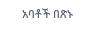አባቶች በጽኑ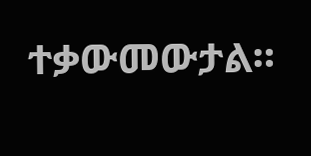ተቃውመውታል።